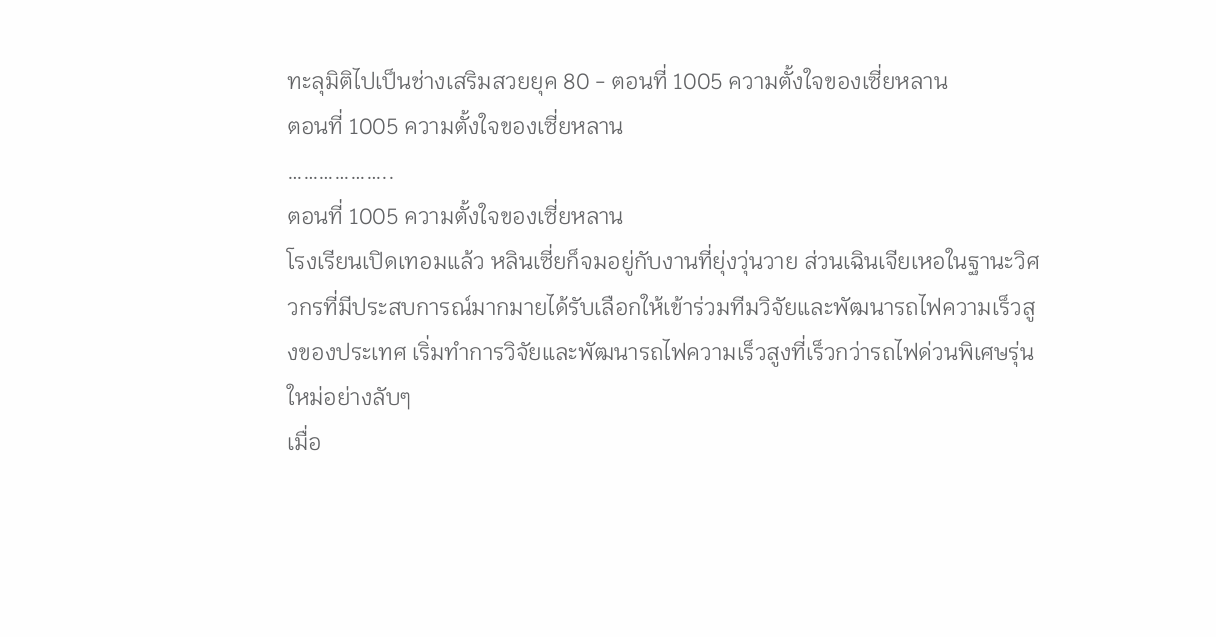ทะลุมิติไปเป็นช่างเสริมสวยยุค 80 - ตอนที่ 1005 ความตั้งใจของเซี่ยหลาน
ตอนที่ 1005 ความตั้งใจของเซี่ยหลาน
………………..
ตอนที่ 1005 ความตั้งใจของเซี่ยหลาน
โรงเรียนเปิดเทอมแล้ว หลินเซี่ยก็จมอยู่กับงานที่ยุ่งวุ่นวาย ส่วนเฉินเจียเหอในฐานะวิศวกรที่มีประสบการณ์มากมายได้รับเลือกให้เข้าร่วมทีมวิจัยและพัฒนารถไฟความเร็วสูงของประเทศ เริ่มทำการวิจัยและพัฒนารถไฟความเร็วสูงที่เร็วกว่ารถไฟด่วนพิเศษรุ่นใหม่อย่างลับๆ
เมื่อ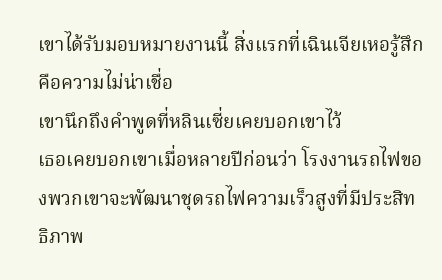เขาได้รับมอบหมายงานนี้ สิ่งแรกที่เฉินเจียเหอรู้สึกคือความไม่น่าเชื่อ
เขานึกถึงคำพูดที่หลินเซี่ยเคยบอกเขาไว้
เธอเคยบอกเขาเมื่อหลายปีก่อนว่า โรงงานรถไฟของพวกเขาจะพัฒนาชุดรถไฟความเร็วสูงที่มีประสิทธิภาพ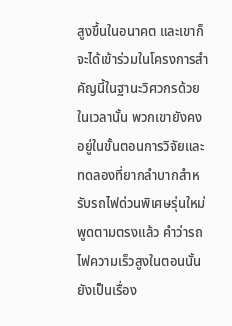สูงขึ้นในอนาคต และเขาก็จะได้เข้าร่วมในโครงการสำคัญนี้ในฐานะวิศวกรด้วยในเวลานั้น พวกเขายังคงอยู่ในขั้นตอนการวิจัยและทดลองที่ยากลำบากสำหรับรถไฟด่วนพิเศษรุ่นใหม่
พูดตามตรงแล้ว คำว่ารถไฟความเร็วสูงในตอนนั้นยังเป็นเรื่อง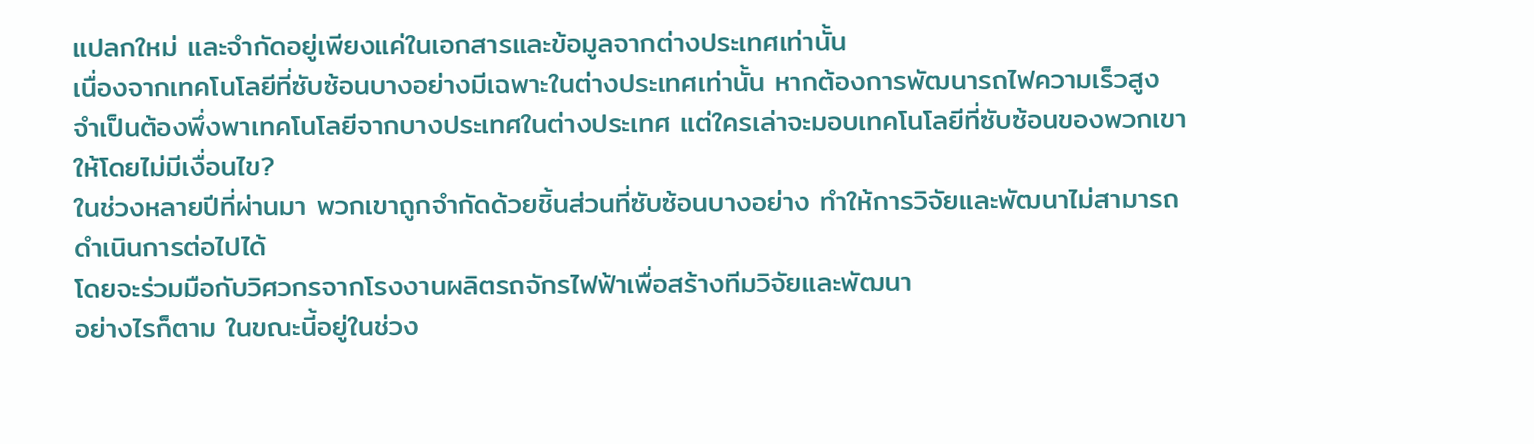แปลกใหม่ และจำกัดอยู่เพียงแค่ในเอกสารและข้อมูลจากต่างประเทศเท่านั้น
เนื่องจากเทคโนโลยีที่ซับซ้อนบางอย่างมีเฉพาะในต่างประเทศเท่านั้น หากต้องการพัฒนารถไฟความเร็วสูง จำเป็นต้องพึ่งพาเทคโนโลยีจากบางประเทศในต่างประเทศ แต่ใครเล่าจะมอบเทคโนโลยีที่ซับซ้อนของพวกเขาให้โดยไม่มีเงื่อนไข?
ในช่วงหลายปีที่ผ่านมา พวกเขาถูกจำกัดด้วยชิ้นส่วนที่ซับซ้อนบางอย่าง ทำให้การวิจัยและพัฒนาไม่สามารถดำเนินการต่อไปได้
โดยจะร่วมมือกับวิศวกรจากโรงงานผลิตรถจักรไฟฟ้าเพื่อสร้างทีมวิจัยและพัฒนา
อย่างไรก็ตาม ในขณะนี้อยู่ในช่วง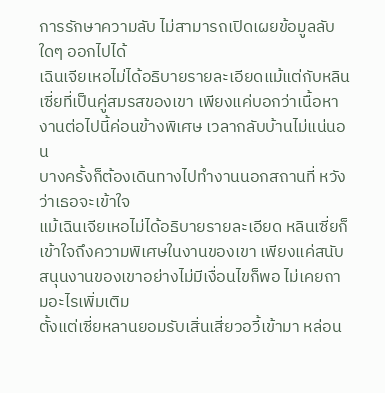การรักษาความลับ ไม่สามารถเปิดเผยข้อมูลลับใดๆ ออกไปได้
เฉินเจียเหอไม่ได้อธิบายรายละเอียดแม้แต่กับหลินเซี่ยที่เป็นคู่สมรสของเขา เพียงแค่บอกว่าเนื้อหางานต่อไปนี้ค่อนข้างพิเศษ เวลากลับบ้านไม่แน่นอน
บางครั้งก็ต้องเดินทางไปทำงานนอกสถานที่ หวังว่าเธอจะเข้าใจ
แม้เฉินเจียเหอไม่ได้อธิบายรายละเอียด หลินเซี่ยก็เข้าใจถึงความพิเศษในงานของเขา เพียงแค่สนับสนุนงานของเขาอย่างไม่มีเงื่อนไขก็พอ ไม่เคยถามอะไรเพิ่มเติม
ตั้งแต่เซี่ยหลานยอมรับเสิ่นเสี่ยวอวี้เข้ามา หล่อน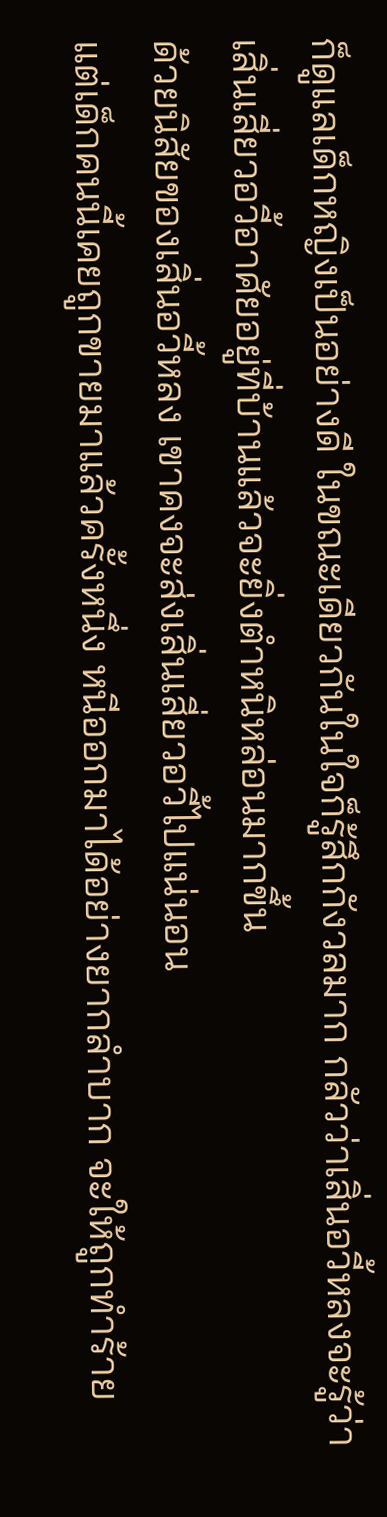ก็ดูแลเด็กหญิงเป็นอย่างดี ในขณะเดียวกันในใจก็รู้สึกกังวลมาก กลัวว่าเสิ่นอวี้หลงจะรู้ว่าเสิ่นเสี่ยวอวี้อาศัยอยู่ที่บ้านแล้วจะยิ่งตำหนิหล่อนมากขึ้น
ด้วยนิสัยของเสิ่นอวี้หลง เขาคงจะส่งเสิ่นเสี่ยวอวี้ไปแน่นอน
แต่เด็กคนนี้เคยถูกขายมาแล้วครั้งหนึ่ง หนีออกมาได้อย่างยากลำบาก จะให้ถูกทำร้าย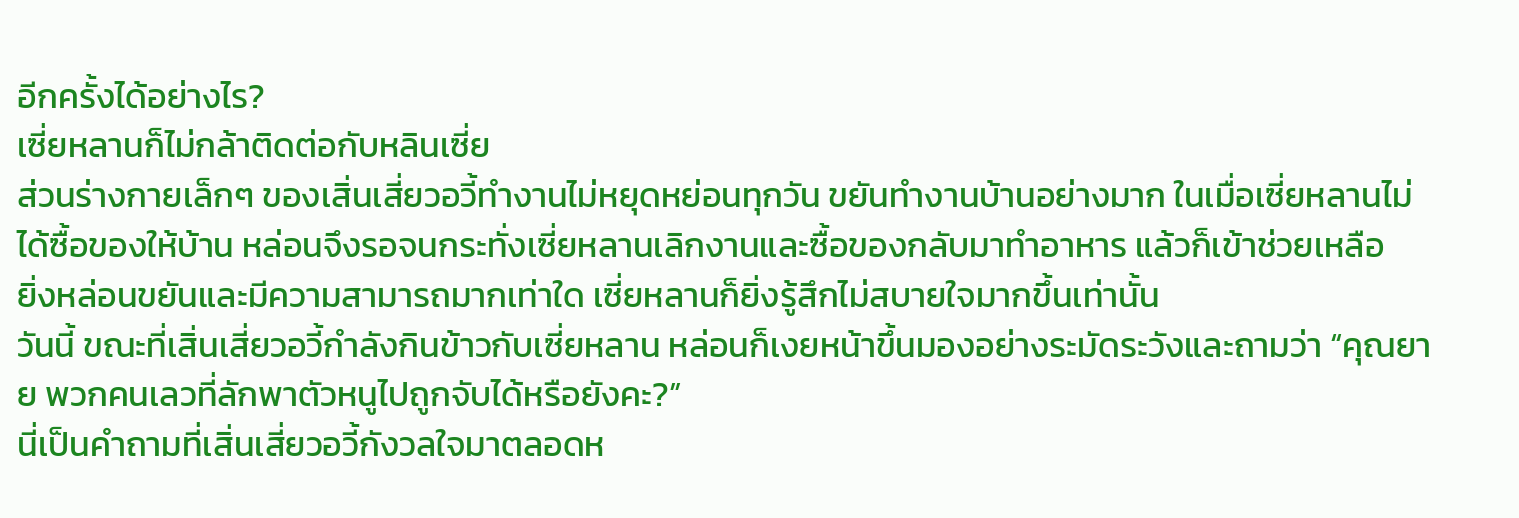อีกครั้งได้อย่างไร?
เซี่ยหลานก็ไม่กล้าติดต่อกับหลินเซี่ย
ส่วนร่างกายเล็กๆ ของเสิ่นเสี่ยวอวี้ทำงานไม่หยุดหย่อนทุกวัน ขยันทำงานบ้านอย่างมาก ในเมื่อเซี่ยหลานไม่ได้ซื้อของให้บ้าน หล่อนจึงรอจนกระทั่งเซี่ยหลานเลิกงานและซื้อของกลับมาทำอาหาร แล้วก็เข้าช่วยเหลือ
ยิ่งหล่อนขยันและมีความสามารถมากเท่าใด เซี่ยหลานก็ยิ่งรู้สึกไม่สบายใจมากขึ้นเท่านั้น
วันนี้ ขณะที่เสิ่นเสี่ยวอวี้กำลังกินข้าวกับเซี่ยหลาน หล่อนก็เงยหน้าขึ้นมองอย่างระมัดระวังและถามว่า “คุณยาย พวกคนเลวที่ลักพาตัวหนูไปถูกจับได้หรือยังคะ?”
นี่เป็นคำถามที่เสิ่นเสี่ยวอวี้กังวลใจมาตลอดห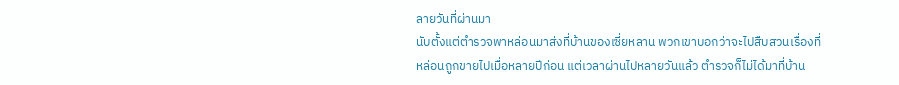ลายวันที่ผ่านมา
นับตั้งแต่ตำรวจพาหล่อนมาส่งที่บ้านของเซี่ยหลาน พวกเขาบอกว่าจะไปสืบสวนเรื่องที่หล่อนถูกขายไปเมื่อหลายปีก่อน แต่เวลาผ่านไปหลายวันแล้ว ตำรวจก็ไม่ได้มาที่บ้าน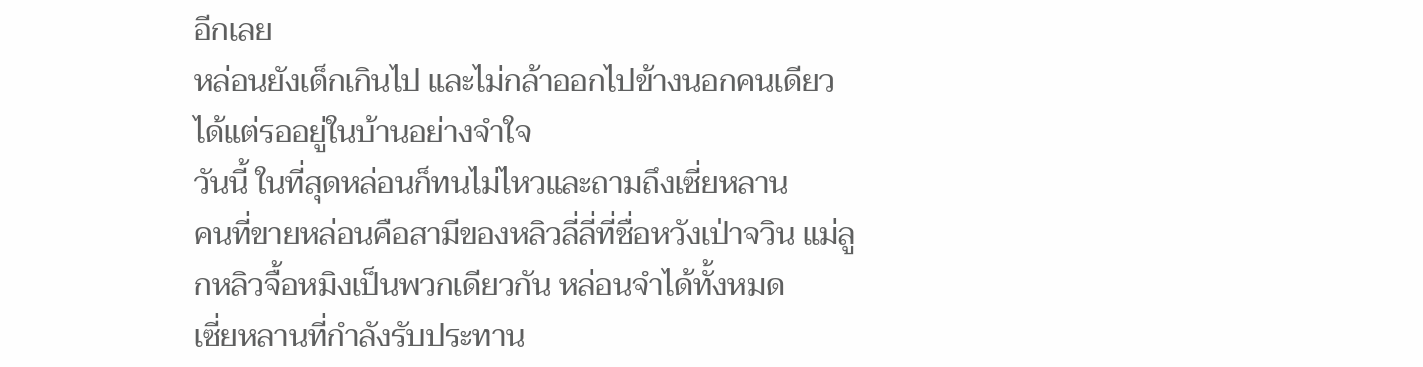อีกเลย
หล่อนยังเด็กเกินไป และไม่กล้าออกไปข้างนอกคนเดียว
ได้แต่รออยู่ในบ้านอย่างจำใจ
วันนี้ ในที่สุดหล่อนก็ทนไม่ไหวและถามถึงเซี่ยหลาน
คนที่ขายหล่อนคือสามีของหลิวลี่ลี่ที่ชื่อหวังเป่าจวิน แม่ลูกหลิวจื้อหมิงเป็นพวกเดียวกัน หล่อนจำได้ทั้งหมด
เซี่ยหลานที่กำลังรับประทาน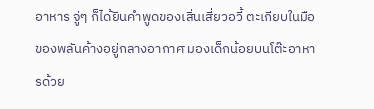อาหาร จู่ๆ ก็ได้ยินคำพูดของเสิ่นเสี่ยวอวี้ ตะเกียบในมือของพลันค้างอยู่กลางอากาศ มองเด็กน้อยบนโต๊ะอาหารด้วย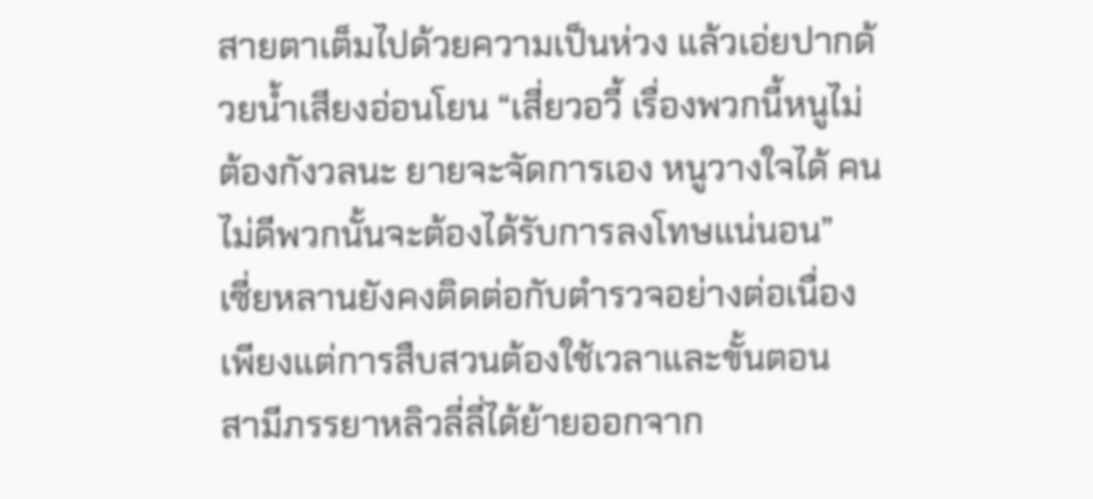สายตาเต็มไปด้วยความเป็นห่วง แล้วเอ่ยปากด้วยน้ำเสียงอ่อนโยน “เสี่ยวอวี้ เรื่องพวกนี้หนูไม่ต้องกังวลนะ ยายจะจัดการเอง หนูวางใจได้ คนไม่ดีพวกนั้นจะต้องได้รับการลงโทษแน่นอน”
เซี่ยหลานยังคงติดต่อกับตำรวจอย่างต่อเนื่อง เพียงแต่การสืบสวนต้องใช้เวลาและขั้นตอน
สามีภรรยาหลิวลี่ลี่ได้ย้ายออกจาก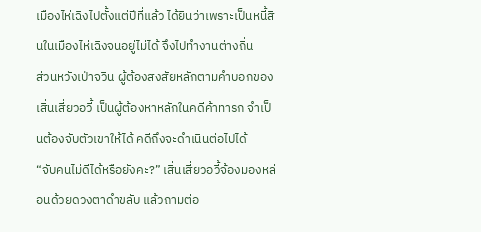เมืองไห่เฉิงไปตั้งแต่ปีที่แล้ว ได้ยินว่าเพราะเป็นหนี้สินในเมืองไห่เฉิงจนอยู่ไม่ได้ จึงไปทำงานต่างถิ่น
ส่วนหวังเป่าจวิน ผู้ต้องสงสัยหลักตามคำบอกของเสิ่นเสี่ยวอวี้ เป็นผู้ต้องหาหลักในคดีค้าทารก จำเป็นต้องจับตัวเขาให้ได้ คดีถึงจะดำเนินต่อไปได้
“จับคนไม่ดีได้หรือยังคะ?” เสิ่นเสี่ยวอวี้จ้องมองหล่อนด้วยดวงตาดำขลับ แล้วถามต่อ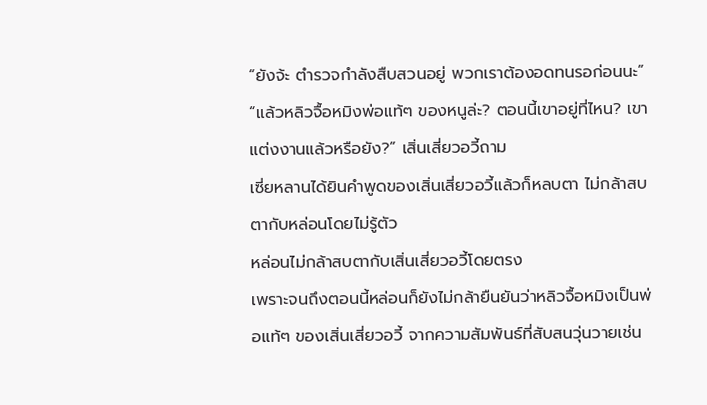“ยังจ้ะ ตำรวจกำลังสืบสวนอยู่ พวกเราต้องอดทนรอก่อนนะ”
“แล้วหลิวจื้อหมิงพ่อแท้ๆ ของหนูล่ะ? ตอนนี้เขาอยู่ที่ไหน? เขาแต่งงานแล้วหรือยัง?” เสิ่นเสี่ยวอวี้ถาม
เซี่ยหลานได้ยินคำพูดของเสิ่นเสี่ยวอวี้แล้วก็หลบตา ไม่กล้าสบตากับหล่อนโดยไม่รู้ตัว
หล่อนไม่กล้าสบตากับเสิ่นเสี่ยวอวี้โดยตรง
เพราะจนถึงตอนนี้หล่อนก็ยังไม่กล้ายืนยันว่าหลิวจื้อหมิงเป็นพ่อแท้ๆ ของเสิ่นเสี่ยวอวี้ จากความสัมพันธ์ที่สับสนวุ่นวายเช่น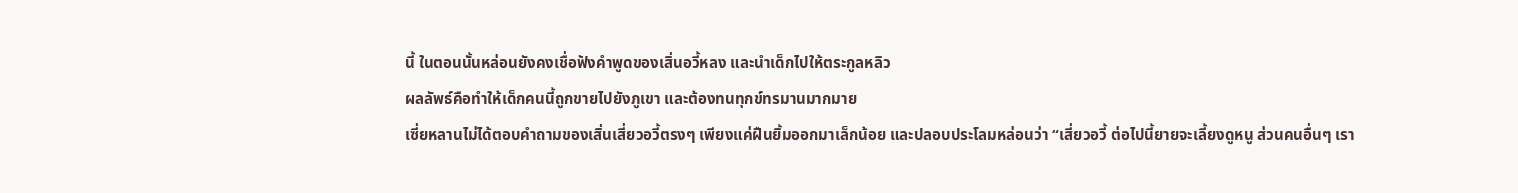นี้ ในตอนนั้นหล่อนยังคงเชื่อฟังคำพูดของเสิ่นอวี้หลง และนำเด็กไปให้ตระกูลหลิว
ผลลัพธ์คือทำให้เด็กคนนี้ถูกขายไปยังภูเขา และต้องทนทุกข์ทรมานมากมาย
เซี่ยหลานไม่ได้ตอบคำถามของเสิ่นเสี่ยวอวี้ตรงๆ เพียงแค่ฝืนยิ้มออกมาเล็กน้อย และปลอบประโลมหล่อนว่า “เสี่ยวอวี้ ต่อไปนี้ยายจะเลี้ยงดูหนู ส่วนคนอื่นๆ เรา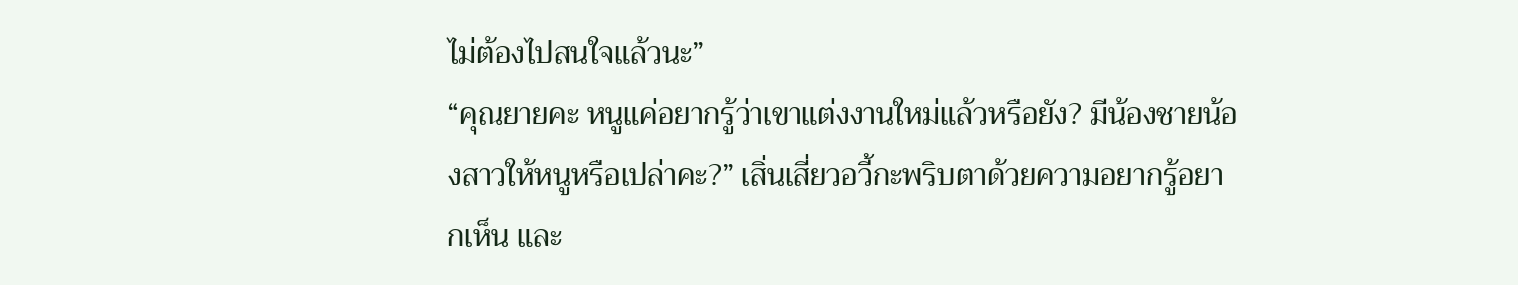ไม่ต้องไปสนใจแล้วนะ”
“คุณยายคะ หนูแค่อยากรู้ว่าเขาแต่งงานใหม่แล้วหรือยัง? มีน้องชายน้องสาวให้หนูหรือเปล่าคะ?” เสิ่นเสี่ยวอวี้กะพริบตาด้วยความอยากรู้อยากเห็น และ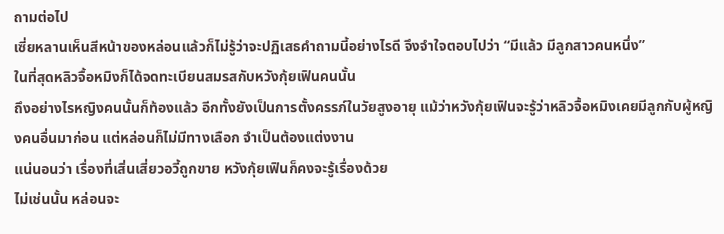ถามต่อไป
เซี่ยหลานเห็นสีหน้าของหล่อนแล้วก็ไม่รู้ว่าจะปฏิเสธคำถามนี้อย่างไรดี จึงจำใจตอบไปว่า “มีแล้ว มีลูกสาวคนหนึ่ง”
ในที่สุดหลิวจื้อหมิงก็ได้จดทะเบียนสมรสกับหวังกุ้ยเฟินคนนั้น
ถึงอย่างไรหญิงคนนั้นก็ท้องแล้ว อีกทั้งยังเป็นการตั้งครรภ์ในวัยสูงอายุ แม้ว่าหวังกุ้ยเฟินจะรู้ว่าหลิวจื้อหมิงเคยมีลูกกับผู้หญิงคนอื่นมาก่อน แต่หล่อนก็ไม่มีทางเลือก จำเป็นต้องแต่งงาน
แน่นอนว่า เรื่องที่เสิ่นเสี่ยวอวี้ถูกขาย หวังกุ้ยเฟินก็คงจะรู้เรื่องด้วย
ไม่เช่นนั้น หล่อนจะ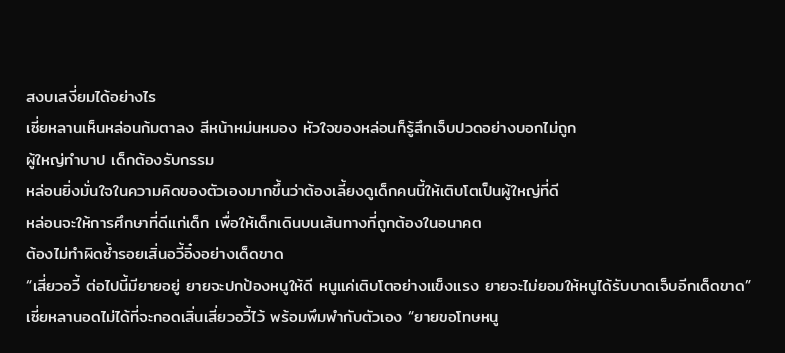สงบเสงี่ยมได้อย่างไร
เซี่ยหลานเห็นหล่อนก้มตาลง สีหน้าหม่นหมอง หัวใจของหล่อนก็รู้สึกเจ็บปวดอย่างบอกไม่ถูก
ผู้ใหญ่ทำบาป เด็กต้องรับกรรม
หล่อนยิ่งมั่นใจในความคิดของตัวเองมากขึ้นว่าต้องเลี้ยงดูเด็กคนนี้ให้เติบโตเป็นผู้ใหญ่ที่ดี
หล่อนจะให้การศึกษาที่ดีแก่เด็ก เพื่อให้เด็กเดินบนเส้นทางที่ถูกต้องในอนาคต
ต้องไม่ทำผิดซ้ำรอยเสิ่นอวี้อิ๋งอย่างเด็ดขาด
“เสี่ยวอวี้ ต่อไปนี้มียายอยู่ ยายจะปกป้องหนูให้ดี หนูแค่เติบโตอย่างแข็งแรง ยายจะไม่ยอมให้หนูได้รับบาดเจ็บอีกเด็ดขาด” เซี่ยหลานอดไม่ได้ที่จะกอดเสิ่นเสี่ยวอวี้ไว้ พร้อมพึมพำกับตัวเอง “ยายขอโทษหนู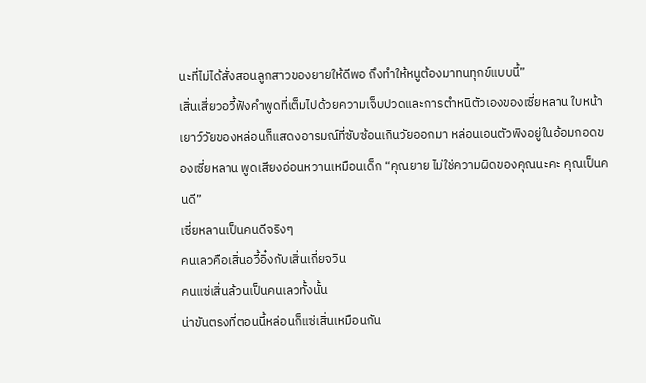นะที่ไม่ได้สั่งสอนลูกสาวของยายให้ดีพอ ถึงทำให้หนูต้องมาทนทุกข์แบบนี้”
เสิ่นเสี่ยวอวี้ฟังคำพูดที่เต็มไปด้วยความเจ็บปวดและการตำหนิตัวเองของเซี่ยหลาน ใบหน้าเยาว์วัยของหล่อนก็แสดงอารมณ์ที่ซับซ้อนเกินวัยออกมา หล่อนเอนตัวพิงอยู่ในอ้อมกอดของเซี่ยหลาน พูดเสียงอ่อนหวานเหมือนเด็ก “คุณยาย ไม่ใช่ความผิดของคุณนะคะ คุณเป็นคนดี”
เซี่ยหลานเป็นคนดีจริงๆ
คนเลวคือเสิ่นอวี้อิ๋งกับเสิ่นเถี่ยจวิน
คนแซ่เสิ่นล้วนเป็นคนเลวทั้งนั้น
น่าขันตรงที่ตอนนี้หล่อนก็แซ่เสิ่นเหมือนกัน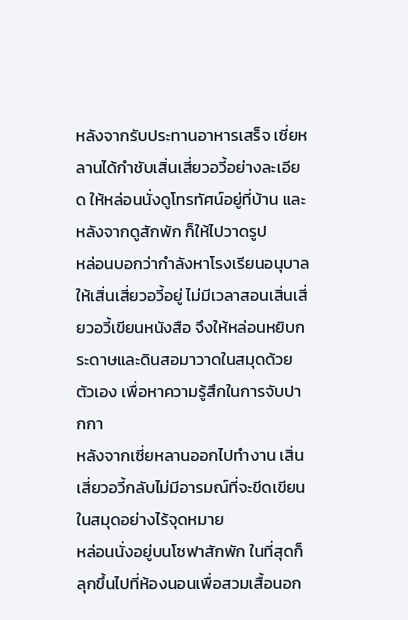หลังจากรับประทานอาหารเสร็จ เซี่ยหลานได้กำชับเสิ่นเสี่ยวอวี้อย่างละเอียด ให้หล่อนนั่งดูโทรทัศน์อยู่ที่บ้าน และหลังจากดูสักพัก ก็ให้ไปวาดรูป
หล่อนบอกว่ากำลังหาโรงเรียนอนุบาลให้เสิ่นเสี่ยวอวี้อยู่ ไม่มีเวลาสอนเสิ่นเสี่ยวอวี้เขียนหนังสือ จึงให้หล่อนหยิบกระดาษและดินสอมาวาดในสมุดด้วยตัวเอง เพื่อหาความรู้สึกในการจับปากกา
หลังจากเซี่ยหลานออกไปทำงาน เสิ่นเสี่ยวอวี้กลับไม่มีอารมณ์ที่จะขีดเขียนในสมุดอย่างไร้จุดหมาย
หล่อนนั่งอยู่บนโซฟาสักพัก ในที่สุดก็ลุกขึ้นไปที่ห้องนอนเพื่อสวมเสื้อนอก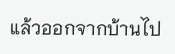แล้วออกจากบ้านไป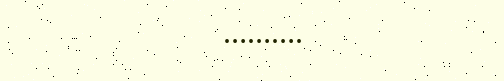……….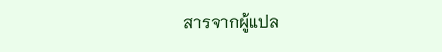สารจากผู้แปล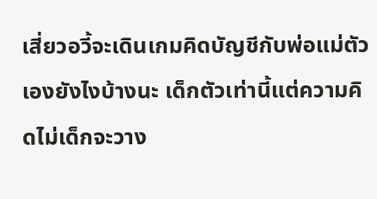เสี่ยวอวี้จะเดินเกมคิดบัญชีกับพ่อแม่ตัวเองยังไงบ้างนะ เด็กตัวเท่านี้แต่ความคิดไม่เด็กจะวาง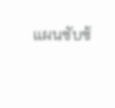แผนซับซ้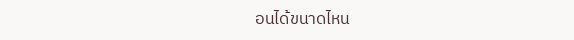อนได้ขนาดไหน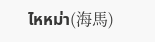ไหหม่า(海馬)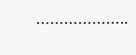………………..